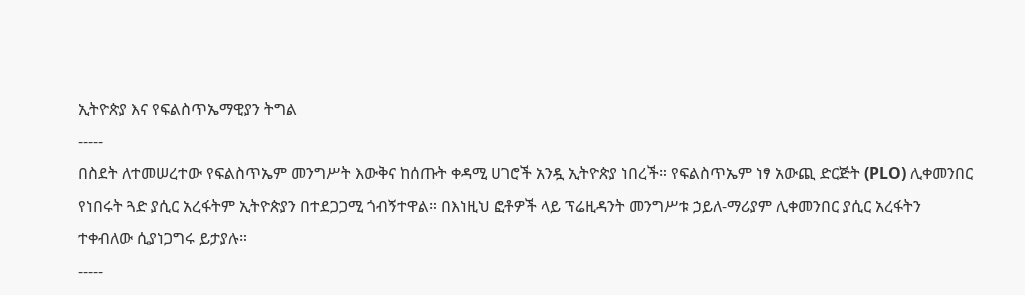ኢትዮጵያ እና የፍልስጥኤማዊያን ትግል
-----
በስደት ለተመሠረተው የፍልስጥኤም መንግሥት እውቅና ከሰጡት ቀዳሚ ሀገሮች አንዷ ኢትዮጵያ ነበረች። የፍልስጥኤም ነፃ አውጪ ድርጅት (PLO) ሊቀመንበር የነበሩት ጓድ ያሲር አረፋትም ኢትዮጵያን በተደጋጋሚ ጎብኝተዋል። በእነዚህ ፎቶዎች ላይ ፕሬዚዳንት መንግሥቱ ኃይለ-ማሪያም ሊቀመንበር ያሲር አረፋትን ተቀብለው ሲያነጋግሩ ይታያሉ።
-----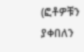(ፎቶዎቹን ያቀበለን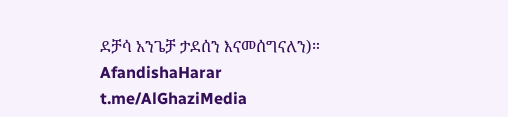ደቻሳ አንጌቻ ታደሰን እናመሰግናለን)።
AfandishaHarar
t.me/AlGhaziMedia